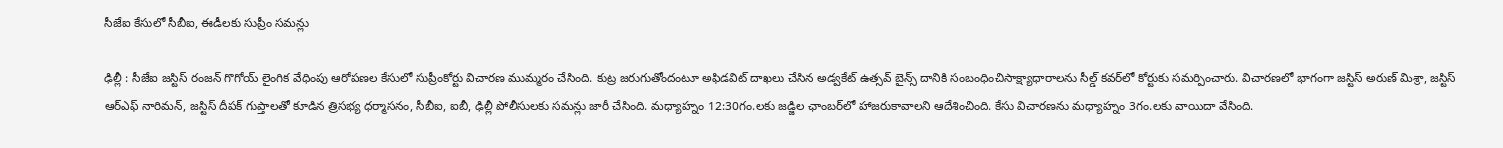సీజేఐ కేసులో సీబీఐ, ఈడీలకు సుప్రీం సమన్లు

ఢిల్లీ : సీజేఐ జస్టిస్ రంజన్ గొగోయ్ లైంగిక వేధింపు ఆరోపణల కేసులో సుప్రీంకోర్టు విచారణ ముమ్మరం చేసింది. కుట్ర జరుగుతోందంటూ అఫిడవిట్‌ దాఖలు చేసిన అడ్వకేట్ ఉత్సవ్ బైన్స్ దానికి సంబంధించిసాక్ష్యాధారాలను సీల్డ్ కవర్‌లో కోర్టుకు సమర్పించారు. విచారణలో భాగంగా జస్టిస్ అరుణ్ మిశ్రా, జస్టిస్ ఆర్ఎఫ్ నారిమన్, జస్టిస్ దీపక్ గుప్తాలతో కూడిన త్రిసభ్య ధర్మాసనం, సీబీఐ, ఐబీ, ఢిల్లీ పోలీసులకు సమన్లు జారీ చేసింది. మధ్యాహ్నం 12:30గం.లకు జడ్జిల ఛాంబర్‌లో హాజరుకావాలని ఆదేశించింది. కేసు విచారణను మధ్యాహ్నం 3గం.లకు వాయిదా వేసింది.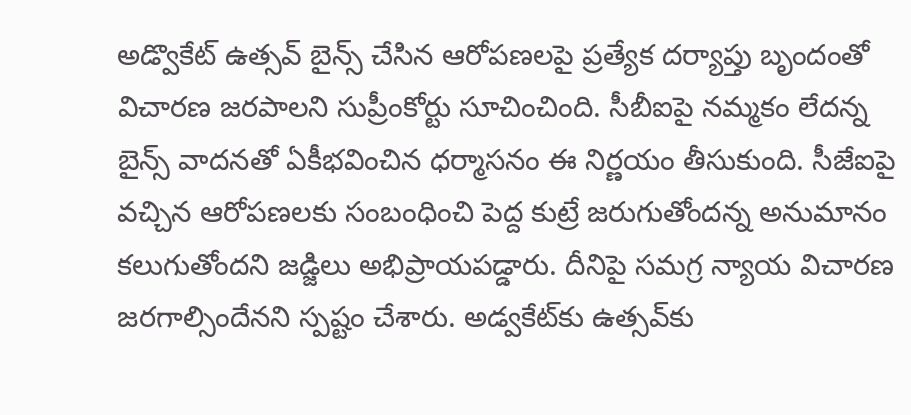అడ్వొకేట్ ఉత్సవ్ బైన్స్ చేసిన ఆరోపణలపై ప్రత్యేక దర్యాప్తు బృందంతో విచారణ జరపాలని సుప్రీంకోర్టు సూచించింది. సీబీఐపై నమ్మకం లేదన్న బైన్స్ వాదనతో ఏకీభవించిన ధర్మాసనం ఈ నిర్ణయం తీసుకుంది. సీజేఐపై వచ్చిన ఆరోపణలకు సంబంధించి పెద్ద కుట్రే జరుగుతోందన్న అనుమానం కలుగుతోందని జడ్జిలు అభిప్రాయపడ్డారు. దీనిపై సమగ్ర న్యాయ విచారణ జరగాల్సిందేనని స్పష్టం చేశారు. అడ్వకేట్‌కు ఉత్సవ్‌కు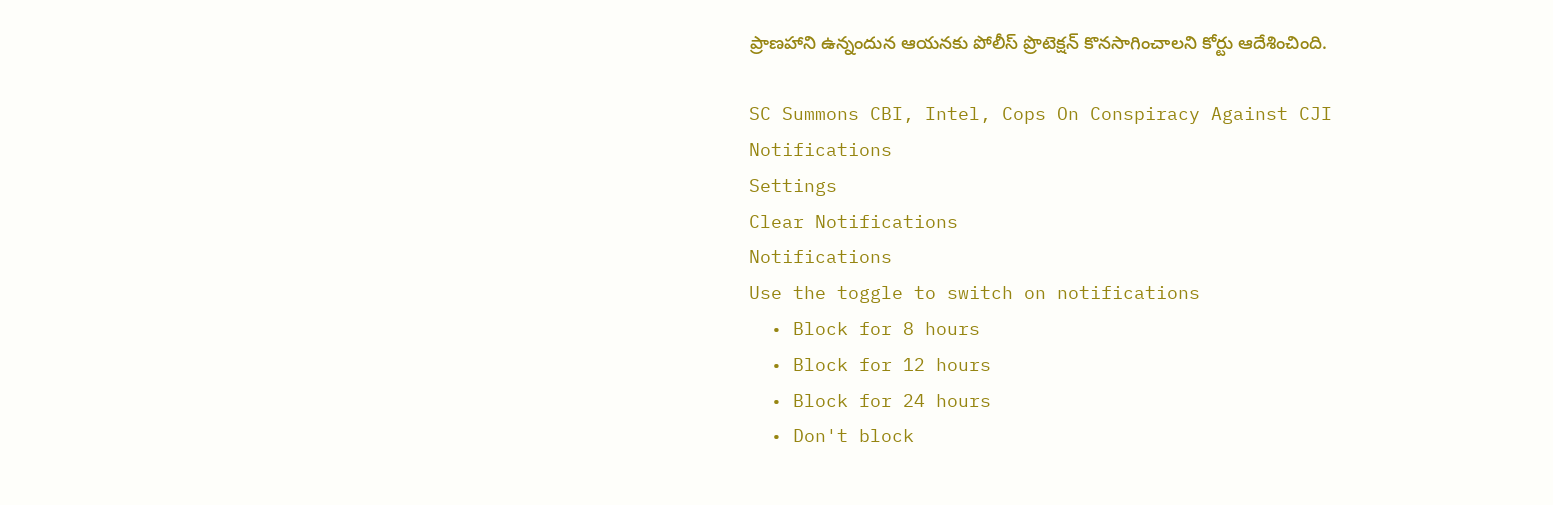ప్రాణహాని ఉన్నందున ఆయనకు పోలీస్ ప్రొటెక్షన్ కొనసాగించాలని కోర్టు ఆదేశించింది.

SC Summons CBI, Intel, Cops On Conspiracy Against CJI
Notifications
Settings
Clear Notifications
Notifications
Use the toggle to switch on notifications
  • Block for 8 hours
  • Block for 12 hours
  • Block for 24 hours
  • Don't block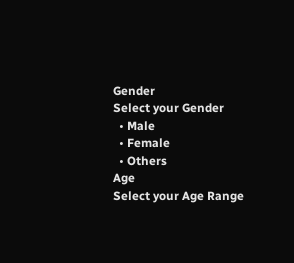Gender
Select your Gender
  • Male
  • Female
  • Others
Age
Select your Age Range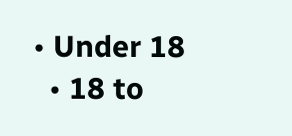• Under 18
  • 18 to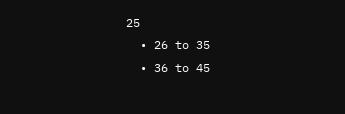25
  • 26 to 35
  • 36 to 45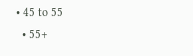• 45 to 55
  • 55+